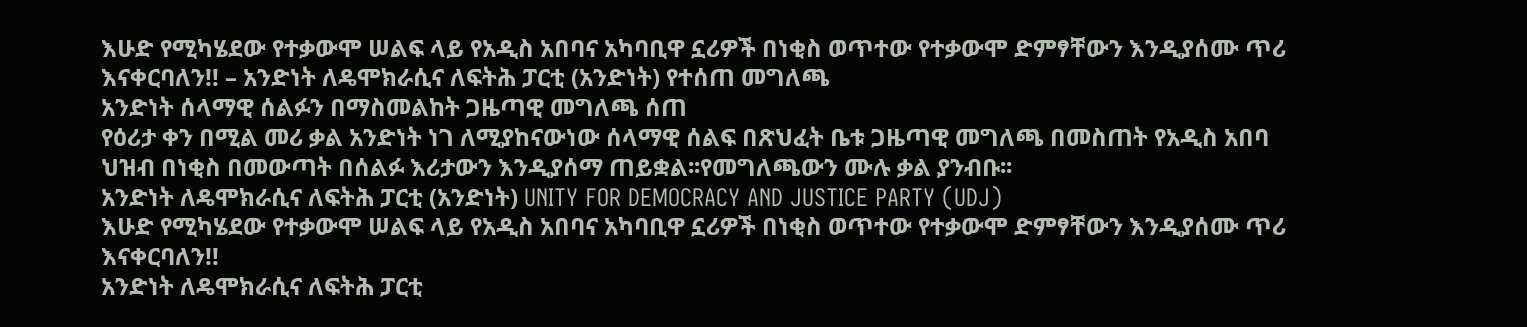እሁድ የሚካሄደው የተቃውሞ ሠልፍ ላይ የአዲስ አበባና አካባቢዋ ኗሪዎች በነቂስ ወጥተው የተቃውሞ ድምፃቸውን እንዲያሰሙ ጥሪ እናቀርባለን!! – አንድነት ለዴሞክራሲና ለፍትሕ ፓርቲ (አንድነት) የተሰጠ መግለጫ
አንድነት ሰላማዊ ሰልፉን በማስመልከት ጋዜጣዊ መግለጫ ሰጠ
የዕሪታ ቀን በሚል መሪ ቃል አንድነት ነገ ለሚያከናውነው ሰላማዊ ሰልፍ በጽህፈት ቤቱ ጋዜጣዊ መግለጫ በመስጠት የአዲስ አበባ ህዝብ በነቂስ በመውጣት በሰልፉ እሪታውን እንዲያሰማ ጠይቋል፡፡የመግለጫውን ሙሉ ቃል ያንብቡ፡፡
አንድነት ለዴሞክራሲና ለፍትሕ ፓርቲ (አንድነት) UNITY FOR DEMOCRACY AND JUSTICE PARTY (UDJ)
እሁድ የሚካሄደው የተቃውሞ ሠልፍ ላይ የአዲስ አበባና አካባቢዋ ኗሪዎች በነቂስ ወጥተው የተቃውሞ ድምፃቸውን እንዲያሰሙ ጥሪ እናቀርባለን!!
አንድነት ለዴሞክራሲና ለፍትሕ ፓርቲ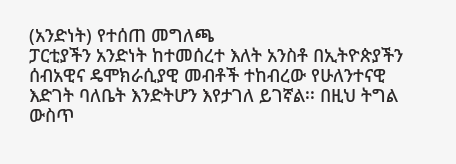(አንድነት) የተሰጠ መግለጫ
ፓርቲያችን አንድነት ከተመሰረተ እለት አንስቶ በኢትዮጵያችን ሰብአዊና ዴሞክራሲያዊ መብቶች ተከብረው የሁለንተናዊ እድገት ባለቤት እንድትሆን እየታገለ ይገኛል፡፡ በዚህ ትግል ውስጥ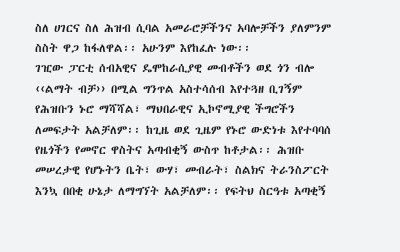ስለ ሀገርና ስለ ሕዝብ ሲባል አመራሮቻችንና አባሎቻችን ያለምንም ስስት ዋጋ ከፋለዋል፡፡ አሁንም እየከፈሉ ነው፡፡
ገዢው ፓርቲ ሰብአዊና ዴሞከራሲያዊ መብቶችን ወደ ጎን ብሎ ‹‹ልማት ብቻ›› በሚል ግንጥል አስተሳሰብ እየተጓዘ ቢገኝም የሕዝቡን ኑሮ ማሻሻል፣ ማህበራዊና ኢኮኖሚያዊ ችግሮችን ለመፍታት አልቻለም፡፡ ከጊዜ ወደ ጊዜም የኑሮ ውድነቱ እየተባባሰ የዜጎችን የመኖር ዋስትና አጣብቂኝ ውስጥ ከቶታል፡፡ ሕዝቡ መሠረታዊ የሆኑትን ቤት፣ ውሃ፣ መብራት፣ ስልክና ትራንስፖርት እንኳ በበቂ ሁኔታ ለማግኘት አልቻለም፡፡ የፍትህ ስርዓቱ አጣቂኝ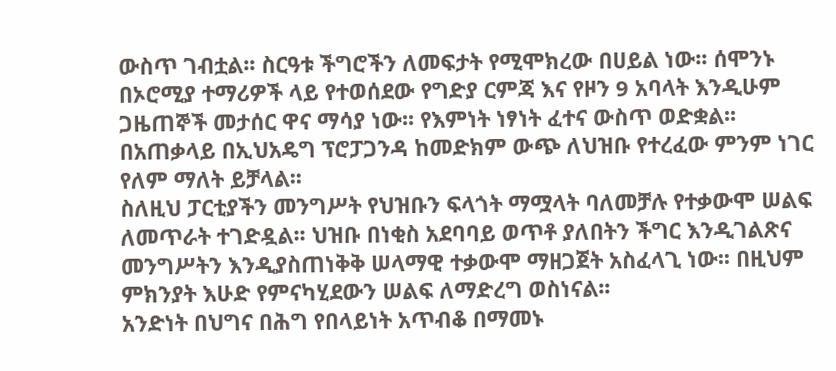ውስጥ ገብቷል፡፡ ስርዓቱ ችግሮችን ለመፍታት የሚሞክረው በሀይል ነው፡፡ ሰሞንኑ በኦሮሚያ ተማሪዎች ላይ የተወሰደው የግድያ ርምጃ እና የዞን 9 አባላት እንዲሁም ጋዜጠኞች መታሰር ዋና ማሳያ ነው፡፡ የእምነት ነፃነት ፈተና ውስጥ ወድቋል፡፡ በአጠቃላይ በኢህአዴግ ፕሮፓጋንዳ ከመድክም ውጭ ለህዝቡ የተረፈው ምንም ነገር የለም ማለት ይቻላል፡፡
ስለዚህ ፓርቲያችን መንግሥት የህዝቡን ፍላጎት ማሟላት ባለመቻሉ የተቃውሞ ሠልፍ ለመጥራት ተገድዷል፡፡ ህዝቡ በነቂስ አደባባይ ወጥቶ ያለበትን ችግር እንዲገልጽና መንግሥትን እንዲያስጠነቅቅ ሠላማዊ ተቃውሞ ማዘጋጀት አስፈላጊ ነው፡፡ በዚህም ምክንያት እሁድ የምናካሂደውን ሠልፍ ለማድረግ ወስነናል፡፡
አንድነት በህግና በሕግ የበላይነት አጥብቆ በማመኑ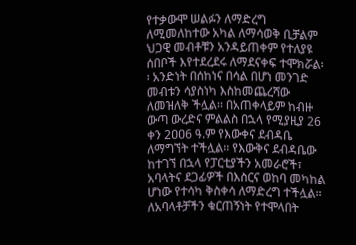የተቃውሞ ሠልፉን ለማድረግ ለሚመለከተው አካል ለማሳወቅ ቢቻልም ህጋዊ መብቶቹን አንዳይጠቀም የተለያዩ ሰበቦች እየተደረደሩ ለማደናቀፍ ተሞክሯል፡፡ አንድነት በሰከነና በሳል በሆነ መንገድ መብቱን ሳያስነካ እስከመጨረሻው ለመዝለቅ ችሏል፡፡ በአጠቀላይም ከብዙ ውጣ ውረድና ምልልስ በኋላ የሚያዚያ 26 ቀን 2ዐዐ6 ዓ.ም የእውቀና ደብዳቤ ለማግኘት ተችሏል፡፡ የእውቅና ደብዳቤው ከተገኘ በኋላ የፓርቲያችን አመራሮች፣ አባላትና ደጋፊዎች በእስርና ወከባ መካከል ሆነው የተሳካ ቅስቀሳ ለማድረግ ተችሏል፡፡ ለአባላቶቻችን ቁርጠኝነት የተሞላበት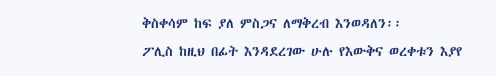ቅስቀሳም ከፍ ያለ ምስጋና ለማቅረብ እንወዳለን፡፡
ፖሊስ ከዚህ በፊት እንዳደረገው ሁሉ የእውቅና ወረቀቱን እያየ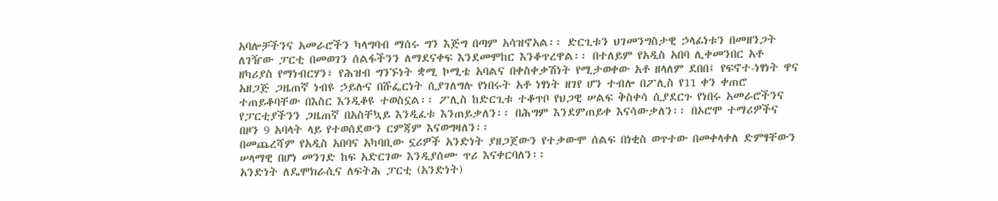አባሎቻችንና አመራሮችን ካላግባብ ማሰሩ ግን እጅግ በጣም አሳዝኖአል፡፡ ድርጊቱን ህገመንግስታዊ ኃላፊነቱን በመዘንጋት ለገዥው ፓርቲ በመወገን ሰልፋችንን ለማደናቀፍ እንደመሞከር እንቆጥረዋል፡፡ በተለይም የአዲስ አበባ ሊቀመንበር አቶ ዘካሪያስ የማነብርሃን፣ የሕዝብ ግንኙነት ቋሚ ኮሚቴ አባልና በቀስቀቃሽነት የሚታወቀው አቶ ዘላለም ደበበ፤ የፍኖተ-ነፃነት ዋና አዘጋጅ ጋዜጠኛ ነብዩ ኃይሉና በሹፌርነት ሲያገለግሉ የነበሩት አቶ ነፃነት ዘገየ ሆን ተብሎ በፖሊስ የ11 ቀን ቀጠሮ ተጠይቆባቸው በእስር እንዲቆዩ ተወስኗል፡፡ ፖሊስ ከድርጊቱ ተቆጥቦ የህጋዊ ሠልፍ ቅስቀሳ ሲያደርጉ የነበሩ አመራሮችንና የፓርቲያችንን ጋዜጠኛ በአስቸኳይ እንዲፈቱ እንጠይቃለን፡፡ በሕግም እንደምጠይቀ እናሳውቃለን፡፡ በኦሮሞ ተማሪዎችና በዞን 9 አባላት ላይ የተወሰደውን ርምጃም እናወግዛለን፡፡
በመጨረሻም የአዲስ አበባና አካባቢው ኗሪዎች አንድነት ያዘጋጀውን የተቃውሞ ሰልፍ በነቂስ ወጥተው በመቀላቀለ ድምፃቸውን ሠላማዊ በሆነ መንገድ ከፍ አድርገው እንዲያሰሙ ጥሪ እናቀርባለን፡፡
አንድነት ለዴሞክራሲና ለፍትሕ ፓርቲ (አንድነት)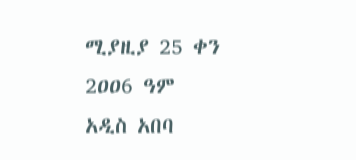ሚያዚያ 25 ቀን 2ዐዐ6 ዓም
አዲስ አበባ